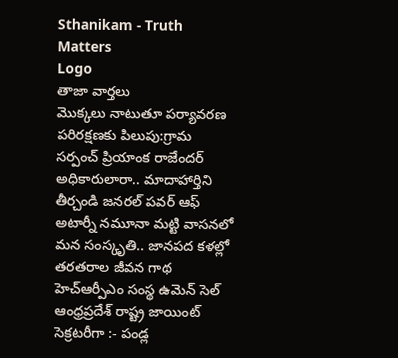Sthanikam - Truth Matters
Logo
తాజా వార్తలు
మొక్కలు నాటుతూ పర్యావరణ పరిరక్షణకు పిలుపు:గ్రామ సర్పంచ్ ప్రియాంక రాజేందర్ అధికారులారా.. మాదాహార్తిని తీర్చండి జనరల్ పవర్ ఆఫ్ అటార్నీ నమూనా మట్టి వాసనలో మన సంస్కృతి.. జానపద కళల్లో తరతరాల జీవన గాథ హెచ్ఆర్పీఎం సంస్థ ఉమెన్ సెల్ ఆంధ్రప్రదేశ్ రాష్ట్ర జాయింట్ సెక్రటరీగా :- పండ్ల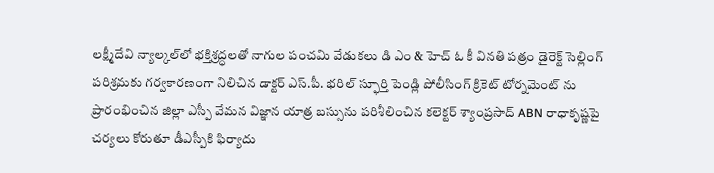లక్ష్మీదేవి న్యాల్కల్‌లో భక్తిశ్రద్ధలతో నాగుల పంచమి వేడుకలు డి ఎం & హెచ్ ఓ కీ వినతి పత్రం డైరెక్ట్ సెల్లింగ్ పరిశ్రమకు గర్వకారణంగా నిలిచిన డాక్టర్ ఎస్.పీ. భరిల్ స్ఫూర్తి పెండ్లి పోలీసింగ్ క్రికెట్ టోర్నమెంట్ ను ప్రారంభించిన జిల్లా ఎస్పీ వేమన విజ్ఞాన యాత్ర బస్సును పరిశీలించిన కలెక్టర్ శ్యాంప్రసాద్ ABN రాధాకృష్ణపై చర్యలు కోరుతూ డీఎస్పీకి ఫిర్యాదు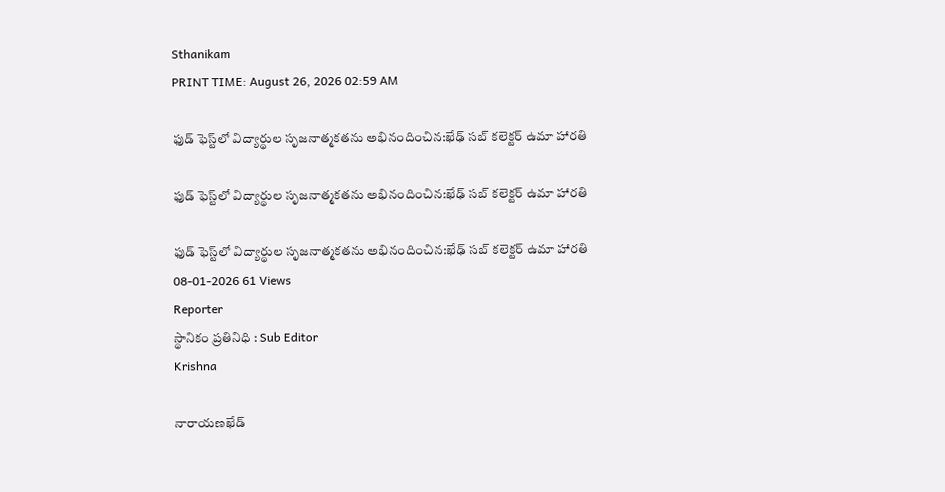Sthanikam
PRINT TIME: August 26, 2026 02:59 AM

ఫుడ్ ఫెస్ట్‌లో విద్యార్థుల సృజనాత్మకతను అభినందించిన:ఖేఢ్ సబ్ కలెక్టర్ ఉమా హారతి

ఫుడ్ ఫెస్ట్‌లో విద్యార్థుల సృజనాత్మకతను అభినందించిన:ఖేఢ్ సబ్ కలెక్టర్ ఉమా హారతి

ఫుడ్ ఫెస్ట్‌లో విద్యార్థుల సృజనాత్మకతను అభినందించిన:ఖేఢ్ సబ్ కలెక్టర్ ఉమా హారతి
08-01-2026 61 Views
Reporter
స్థానికం ప్రతినిధి : Sub Editor
Krishna

నారాయణఖేడ్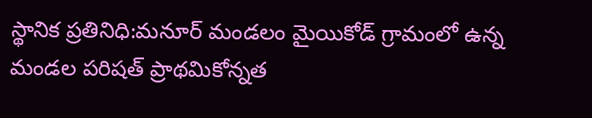స్థానిక ప్రతినిధి:మనూర్ మండలం మైయికోడ్ గ్రామంలో ఉన్న మండల పరిషత్ ప్రాథమికోన్నత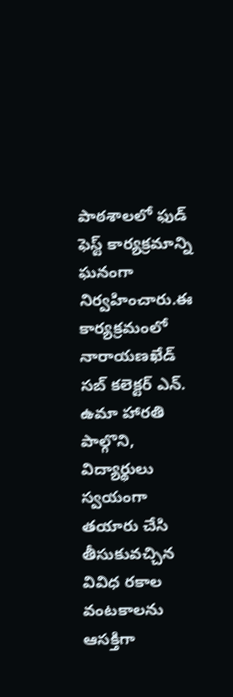పాఠశాలలో ఫుడ్ ఫెస్ట్ కార్యక్రమాన్ని ఘనంగా నిర్వహించారు.ఈ కార్యక్రమంలో నారాయణఖేడ్ సబ్ కలెక్టర్ ఎన్. ఉమా హారతి పాల్గొని, విద్యార్థులు స్వయంగా తయారు చేసి తీసుకువచ్చిన వివిధ రకాల వంటకాలను ఆసక్తిగా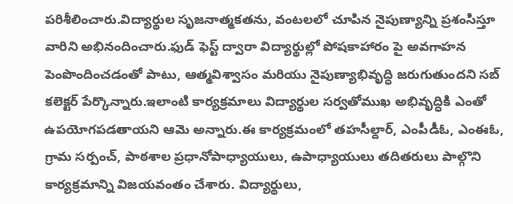పరిశీలించారు.విద్యార్థుల సృజనాత్మకతను, వంటలలో చూపిన నైపుణ్యాన్ని ప్రశంసిస్తూ వారిని అభినందించారు.ఫుడ్ ఫెస్ట్ ద్వారా విద్యార్థుల్లో పోషకాహారం పై అవగాహన పెంపొందించడంతో పాటు, ఆత్మవిశ్వాసం మరియు నైపుణ్యాభివృద్ధి జరుగుతుందని సబ్ కలెక్టర్ పేర్కొన్నారు.ఇలాంటి కార్యక్రమాలు విద్యార్థుల సర్వతోముఖ అభివృద్ధికి ఎంతో ఉపయోగపడతాయని ఆమె అన్నారు.ఈ కార్యక్రమంలో తహసీల్దార్, ఎంపీడీఓ, ఎంఈఓ, గ్రామ సర్పంచ్, పాఠశాల ప్రధానోపాధ్యాయులు, ఉపాధ్యాయులు తదితరులు పాల్గొని కార్యక్రమాన్ని విజయవంతం చేశారు. విద్యార్థులు,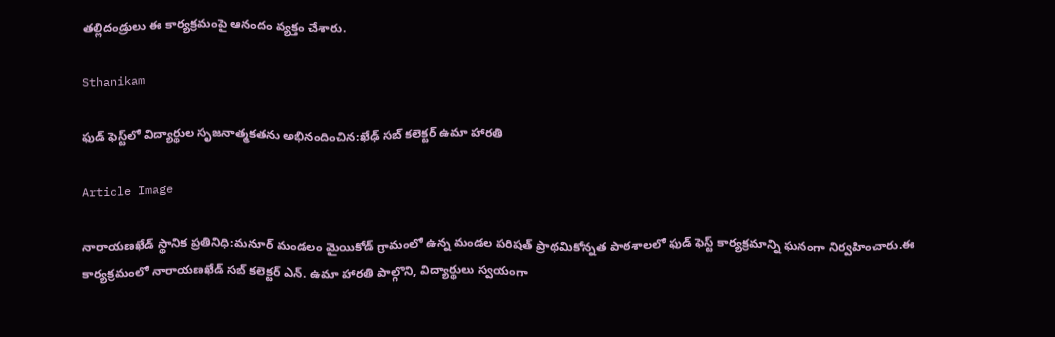తల్లిదండ్రులు ఈ కార్యక్రమంపై ఆనందం వ్యక్తం చేశారు.

Sthanikam

ఫుడ్ ఫెస్ట్‌లో విద్యార్థుల సృజనాత్మకతను అభినందించిన:ఖేఢ్ సబ్ కలెక్టర్ ఉమా హారతి

Article Image

నారాయణఖేడ్ స్థానిక ప్రతినిధి:మనూర్ మండలం మైయికోడ్ గ్రామంలో ఉన్న మండల పరిషత్ ప్రాథమికోన్నత పాఠశాలలో ఫుడ్ ఫెస్ట్ కార్యక్రమాన్ని ఘనంగా నిర్వహించారు.ఈ కార్యక్రమంలో నారాయణఖేడ్ సబ్ కలెక్టర్ ఎన్. ఉమా హారతి పాల్గొని, విద్యార్థులు స్వయంగా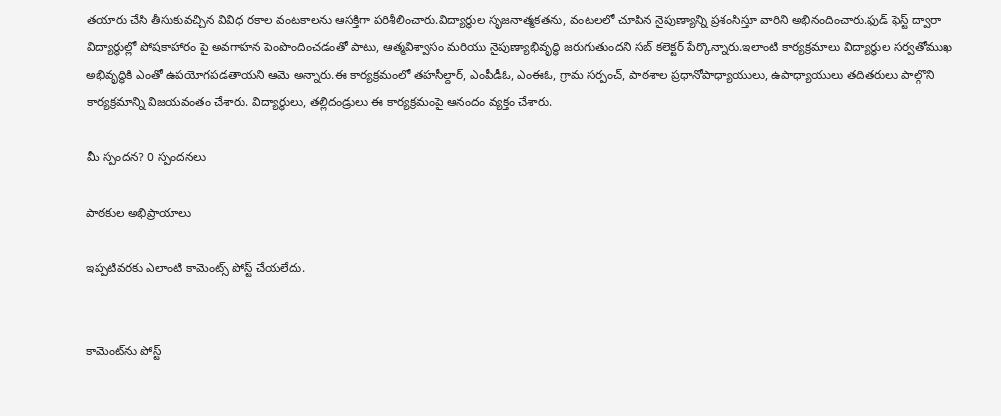తయారు చేసి తీసుకువచ్చిన వివిధ రకాల వంటకాలను ఆసక్తిగా పరిశీలించారు.విద్యార్థుల సృజనాత్మకతను, వంటలలో చూపిన నైపుణ్యాన్ని ప్రశంసిస్తూ వారిని అభినందించారు.ఫుడ్ ఫెస్ట్ ద్వారా విద్యార్థుల్లో పోషకాహారం పై అవగాహన పెంపొందించడంతో పాటు, ఆత్మవిశ్వాసం మరియు నైపుణ్యాభివృద్ధి జరుగుతుందని సబ్ కలెక్టర్ పేర్కొన్నారు.ఇలాంటి కార్యక్రమాలు విద్యార్థుల సర్వతోముఖ అభివృద్ధికి ఎంతో ఉపయోగపడతాయని ఆమె అన్నారు.ఈ కార్యక్రమంలో తహసీల్దార్, ఎంపీడీఓ, ఎంఈఓ, గ్రామ సర్పంచ్, పాఠశాల ప్రధానోపాధ్యాయులు, ఉపాధ్యాయులు తదితరులు పాల్గొని కార్యక్రమాన్ని విజయవంతం చేశారు. విద్యార్థులు, తల్లిదండ్రులు ఈ కార్యక్రమంపై ఆనందం వ్యక్తం చేశారు.

మీ స్పందన? 0 స్పందనలు

పాఠకుల అభిప్రాయాలు

ఇప్పటివరకు ఎలాంటి కామెంట్స్ పోస్ట్ చేయలేదు.


కామెంట్‌ను పోస్ట్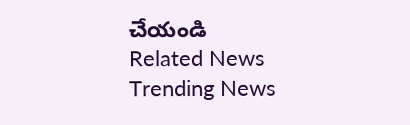చేయండి
Related News
Trending News